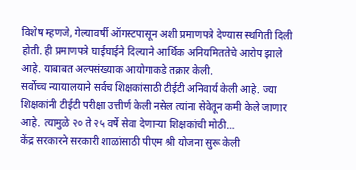विशेष म्हणजे, गेल्यावर्षी ऑगस्टपासून अशी प्रमाणपत्रे देण्यास स्थगिती दिली होती. ही प्रमाणपत्रे घाईघाईने दिल्याने आर्थिक अनियमिततेचे आरोप झाले आहे. याबाबत अल्पसंख्याक आयोगाकडे तक्रार केली.
सर्वोच्च न्यायालयाने सर्वच शिक्षकांसाठी टीईटी अनिवार्य केली आहे. ज्या शिक्षकांनी टीईटी परीक्षा उत्तीर्ण केली नसेल त्यांना सेवेतून कमी केले जाणार आहे. त्यामुळे २० ते २५ वर्षे सेवा देणाऱ्या शिक्षकांची मोठी…
केंद्र सरकारने सरकारी शाळांसाठी पीएम श्री योजना सुरू केली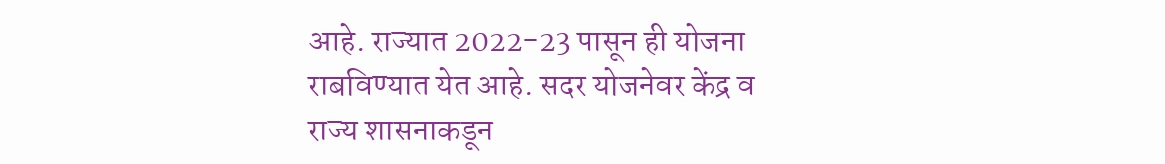आहे. राज्यात 2022-23 पासून ही योजना राबविण्यात येत आहे. सदर योजनेवर केंद्र व राज्य शासनाकडून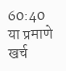60:40 या प्रमाणे खर्च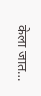केला जात…